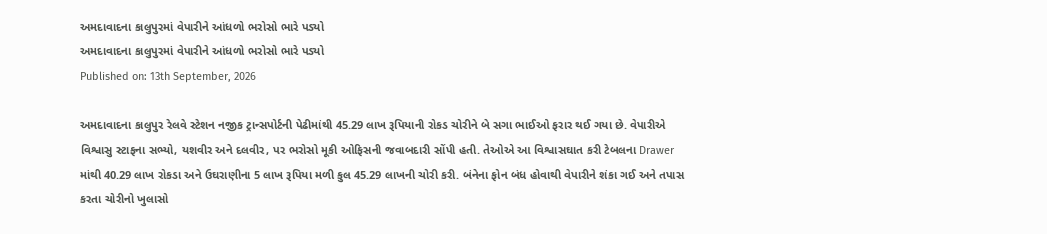અમદાવાદના કાલુપુરમાં વેપારીને આંધળો ભરોસો ભારે પડ્યો
અમદાવાદના કાલુપુરમાં વેપારીને આંધળો ભરોસો ભારે પડ્યો
Published on: 13th September, 2026

અમદાવાદના કાલુપુર રેલવે સ્ટેશન નજીક ટ્રાન્સપોર્ટની પેઢીમાંથી 45.29 લાખ રૂપિયાની રોકડ ચોરીને બે સગા ભાઈઓ ફરાર થઈ ગયા છે. વેપારીએ વિશ્વાસુ સ્ટાફના સભ્યો, યશવીર અને દલવીર, પર ભરોસો મૂકી ઓફિસની જવાબદારી સોંપી હતી. તેઓએ આ વિશ્વાસઘાત કરી ટેબલના Drawer માંથી 40.29 લાખ રોકડા અને ઉઘરાણીના 5 લાખ રૂપિયા મળી કુલ 45.29 લાખની ચોરી કરી. બંનેના ફોન બંધ હોવાથી વેપારીને શંકા ગઈ અને તપાસ કરતા ચોરીનો ખુલાસો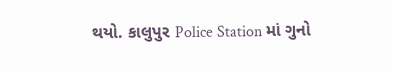થયો. કાલુપુર Police Station માં ગુનો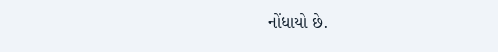નોંધાયો છે.